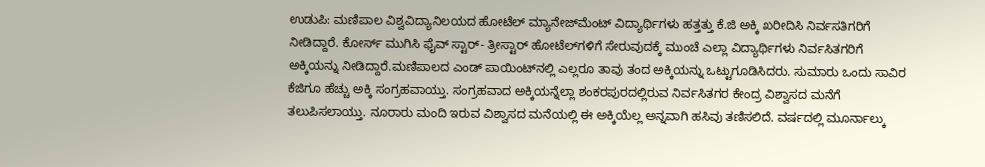ಉಡುಪಿ: ಮಣಿಪಾಲ ವಿಶ್ವವಿದ್ಯಾನಿಲಯದ ಹೋಟೆಲ್ ಮ್ಯಾನೇಜ್‍ಮೆಂಟ್ ವಿದ್ಯಾರ್ಥಿಗಳು ಹತ್ತತ್ತು ಕೆ.ಜಿ ಅಕ್ಕಿ ಖರೀದಿಸಿ ನಿರ್ವಸತಿಗರಿಗೆ ನೀಡಿದ್ದಾರೆ. ಕೋರ್ಸ್ ಮುಗಿಸಿ ಫೈವ್ ಸ್ಟಾರ್- ತ್ರೀಸ್ಟಾರ್ ಹೋಟೆಲ್‍ಗಳಿಗೆ ಸೇರುವುದಕ್ಕೆ ಮುಂಚೆ ಎಲ್ಲಾ ವಿದ್ಯಾರ್ಥಿಗಳು ನಿರ್ವಸಿತಗರಿಗೆ ಅಕ್ಕಿಯನ್ನು ನೀಡಿದ್ದಾರೆ.ಮಣಿಪಾಲದ ಎಂಡ್ ಪಾಯಿಂಟ್‍ನಲ್ಲಿ ಎಲ್ಲರೂ ತಾವು ತಂದ ಅಕ್ಕಿಯನ್ನು ಒಟ್ಟುಗೂಡಿಸಿದರು. ಸುಮಾರು ಒಂದು ಸಾವಿರ ಕೆಜಿಗೂ ಹೆಚ್ಚು ಅಕ್ಕಿ ಸಂಗ್ರಹವಾಯ್ತು. ಸಂಗ್ರಹವಾದ ಅಕ್ಕಿಯನ್ನೆಲ್ಲಾ ಶಂಕರಪುರದಲ್ಲಿರುವ ನಿರ್ವಸಿತಗರ ಕೇಂದ್ರ ವಿಶ್ವಾಸದ ಮನೆಗೆ ತಲುಪಿಸಲಾಯ್ತು. ನೂರಾರು ಮಂದಿ ಇರುವ ವಿಶ್ವಾಸದ ಮನೆಯಲ್ಲಿ ಈ ಅಕ್ಕಿಯೆಲ್ಲ ಅನ್ನವಾಗಿ ಹಸಿವು ತಣಿಸಲಿದೆ. ವರ್ಷದಲ್ಲಿ ಮೂರ್ನಾಲ್ಕು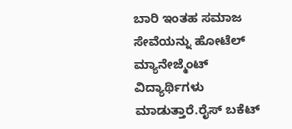ಬಾರಿ ಇಂತಹ ಸಮಾಜ ಸೇವೆಯನ್ನು ಹೋಟೆಲ್ ಮ್ಯಾನೇಜ್ಮೆಂಟ್ ವಿದ್ಯಾರ್ಥಿಗಳು ಮಾಡುತ್ತಾರೆ.ರೈಸ್ ಬಕೆಟ್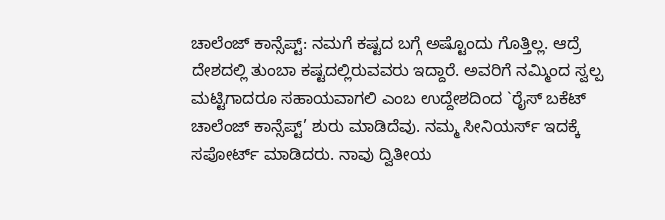ಚಾಲೆಂಜ್ ಕಾನ್ಸೆಪ್ಟ್: ನಮಗೆ ಕಷ್ಟದ ಬಗ್ಗೆ ಅಷ್ಟೊಂದು ಗೊತ್ತಿಲ್ಲ. ಆದ್ರೆ ದೇಶದಲ್ಲಿ ತುಂಬಾ ಕಷ್ಟದಲ್ಲಿರುವವರು ಇದ್ದಾರೆ. ಅವರಿಗೆ ನಮ್ಮಿಂದ ಸ್ವಲ್ಪ ಮಟ್ಟಿಗಾದರೂ ಸಹಾಯವಾಗಲಿ ಎಂಬ ಉದ್ದೇಶದಿಂದ `ರೈಸ್ ಬಕೆಟ್ ಚಾಲೆಂಜ್ ಕಾನ್ಸೆಪ್ಟ್’ ಶುರು ಮಾಡಿದೆವು. ನಮ್ಮ ಸೀನಿಯರ್ಸ್ ಇದಕ್ಕೆ ಸಪೋರ್ಟ್ ಮಾಡಿದರು. ನಾವು ದ್ವಿತೀಯ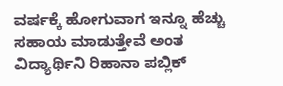ವರ್ಷಕ್ಕೆ ಹೋಗುವಾಗ ಇನ್ನೂ ಹೆಚ್ಚು ಸಹಾಯ ಮಾಡುತ್ತೇವೆ ಅಂತ ವಿದ್ಯಾರ್ಥಿನಿ ರಿಹಾನಾ ಪಬ್ಲಿಕ್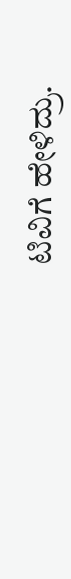ಟಿವಿಗೆ ಹೇಳಿದ್ರು.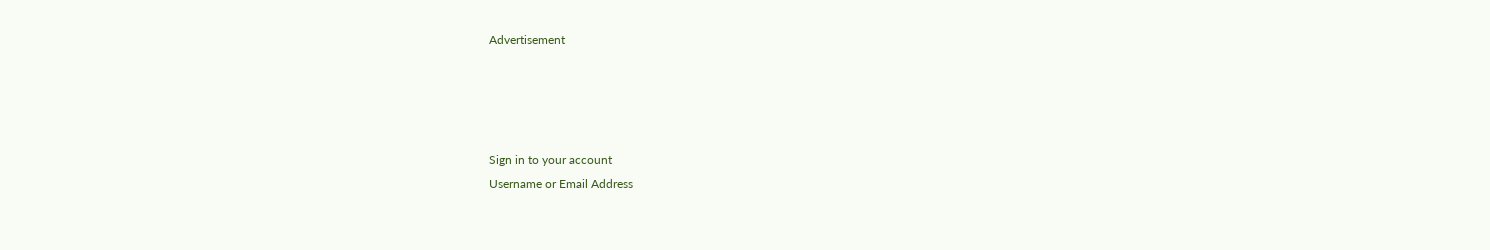Advertisement




Sign in to your account
Username or Email Address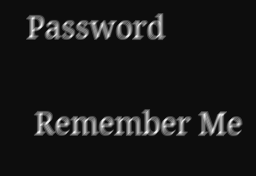Password

 Remember Me